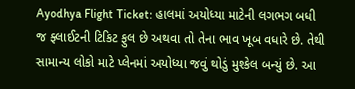Ayodhya Flight Ticket: હાલમાં અયોધ્યા માટેની લગભગ બધી જ ફ્લાઈટની ટિકિટ ફુલ છે અથવા તો તેના ભાવ ખૂબ વધારે છે. તેથી સામાન્ય લોકો માટે પ્લેનમાં અયોધ્યા જવું થોડું મુશ્કેલ બન્યું છે. આ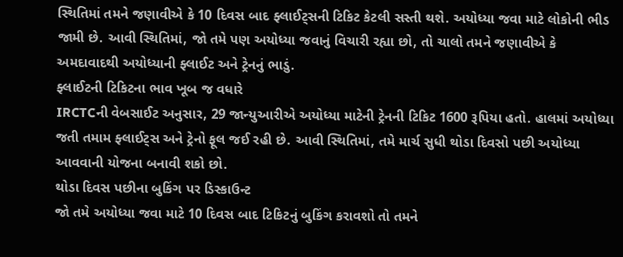સ્થિતિમાં તમને જણાવીએ કે 10 દિવસ બાદ ફ્લાઈટ્સની ટિકિટ કેટલી સસ્તી થશે. અયોધ્યા જવા માટે લોકોની ભીડ જામી છે. આવી સ્થિતિમાં, જો તમે પણ અયોધ્યા જવાનું વિચારી રહ્યા છો, તો ચાલો તમને જણાવીએ કે અમદાવાદથી અયોધ્યાની ફ્લાઈટ અને ટ્રેનનું ભાડું.
ફ્લાઈટની ટિકિટના ભાવ ખૂબ જ વધારે
IRCTCની વેબસાઈટ અનુસાર, 29 જાન્યુઆરીએ અયોધ્યા માટેની ટ્રેનની ટિકિટ 1600 રૂપિયા હતો. હાલમાં અયોધ્યા જતી તમામ ફ્લાઈટ્સ અને ટ્રેનો ફૂલ જઈ રહી છે. આવી સ્થિતિમાં, તમે માર્ચ સુધી થોડા દિવસો પછી અયોધ્યા આવવાની યોજના બનાવી શકો છો.
થોડા દિવસ પછીના બુકિંગ પર ડિસ્કાઉન્ટ
જો તમે અયોધ્યા જવા માટે 10 દિવસ બાદ ટિકિટનું બુકિંગ કરાવશો તો તમને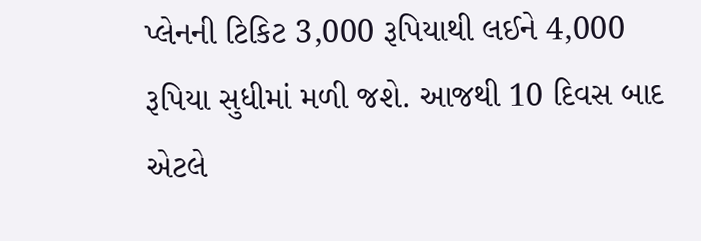પ્લેનની ટિકિટ 3,000 રૂપિયાથી લઈને 4,000 રૂપિયા સુધીમાં મળી જશે. આજથી 10 દિવસ બાદ એટલે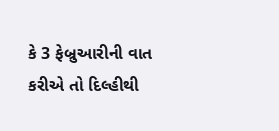કે 3 ફેબ્રુઆરીની વાત કરીએ તો દિલ્હીથી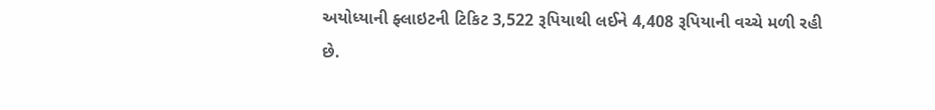અયોધ્યાની ફ્લાઇટની ટિકિટ 3,522 રૂપિયાથી લઈને 4,408 રૂપિયાની વચ્ચે મળી રહી છે.